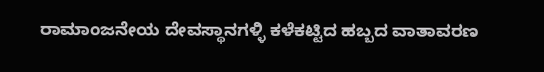ರಾಮಾಂಜನೇಯ ದೇವಸ್ಥಾನಗಳ್ಳಿ ಕಳೆಕಟ್ಟಿದ ಹಬ್ಬದ ವಾತಾವರಣ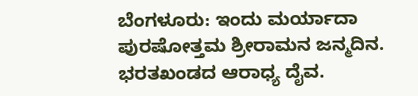ಬೆಂಗಳೂರು: ಇಂದು ಮರ್ಯಾದಾ ಪುರಷೋತ್ತಮ ಶ್ರೀರಾಮನ ಜನ್ಮದಿನ. ಭರತಖಂಡದ ಆರಾಧ್ಯ ದೈವ.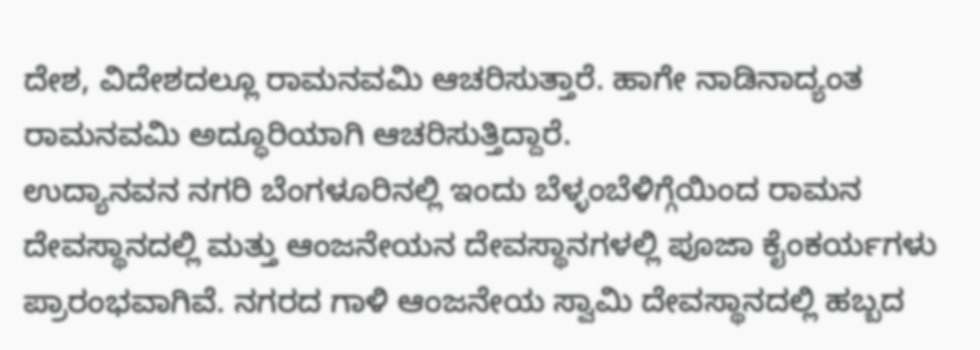ದೇಶ, ವಿದೇಶದಲ್ಲೂ ರಾಮನವಮಿ ಆಚರಿಸುತ್ತಾರೆ. ಹಾಗೇ ನಾಡಿನಾದ್ಯಂತ ರಾಮನವಮಿ ಅದ್ಧೂರಿಯಾಗಿ ಆಚರಿಸುತ್ತಿದ್ದಾರೆ.
ಉದ್ಯಾನವನ ನಗರಿ ಬೆಂಗಳೂರಿನಲ್ಲಿ ಇಂದು ಬೆಳ್ಳಂಬೆಳಿಗ್ಗೆಯಿಂದ ರಾಮನ ದೇವಸ್ಥಾನದಲ್ಲಿ ಮತ್ತು ಆಂಜನೇಯನ ದೇವಸ್ಥಾನಗಳಲ್ಲಿ ಪೂಜಾ ಕೈಂಕರ್ಯಗಳು ಪ್ರಾರಂಭವಾಗಿವೆ. ನಗರದ ಗಾಳಿ ಆಂಜನೇಯ ಸ್ವಾಮಿ ದೇವಸ್ಥಾನದಲ್ಲಿ ಹಬ್ಬದ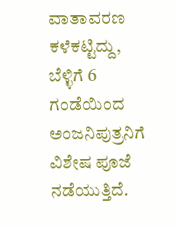ವಾತಾವರಣ ಕಳೆಕಟ್ಟಿದ್ದು, ಬೆಳ್ಳಿಗೆ 6 ಗಂಡೆಯಿಂದ ಅಂಜನಿಪುತ್ರನಿಗೆ ವಿಶೇಷ ಪೂಜೆ ನಡೆಯುತ್ತಿದೆ.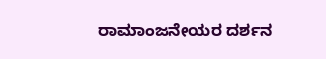ರಾಮಾಂಜನೇಯರ ದರ್ಶನ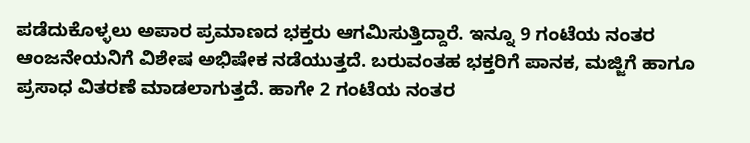ಪಡೆದುಕೊಳ್ಳಲು ಅಪಾರ ಪ್ರಮಾಣದ ಭಕ್ತರು ಆಗಮಿಸುತ್ತಿದ್ದಾರೆ. ಇನ್ನೂ 9 ಗಂಟೆಯ ನಂತರ ಆಂಜನೇಯನಿಗೆ ವಿಶೇಷ ಅಭಿಷೇಕ ನಡೆಯುತ್ತದೆ. ಬರುವಂತಹ ಭಕ್ತರಿಗೆ ಪಾನಕ, ಮಜ್ಜಿಗೆ ಹಾಗೂ ಪ್ರಸಾಧ ವಿತರಣೆ ಮಾಡಲಾಗುತ್ತದೆ. ಹಾಗೇ 2 ಗಂಟೆಯ ನಂತರ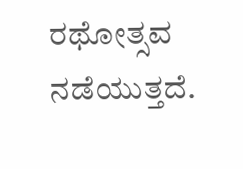ರಥೋತ್ಸವ ನಡೆಯುತ್ತದೆ.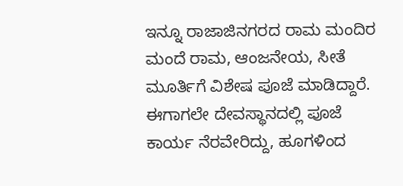ಇನ್ನೂ ರಾಜಾಜಿನಗರದ ರಾಮ ಮಂದಿರ ಮಂದೆ ರಾಮ, ಆಂಜನೇಯ, ಸೀತೆ ಮೂರ್ತಿಗೆ ವಿಶೇಷ ಪೂಜೆ ಮಾಡಿದ್ದಾರೆ. ಈಗಾಗಲೇ ದೇವಸ್ಥಾನದಲ್ಲಿ ಪೂಜೆ ಕಾರ್ಯ ನೆರವೇರಿದ್ದು, ಹೂಗಳಿಂದ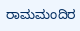ರಾಮಮಂದಿರ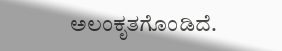ಅಲಂಕೃತಗೊಂಡಿದೆ.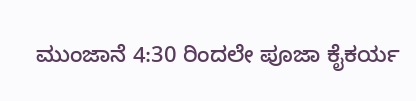ಮುಂಜಾನೆ 4:30 ರಿಂದಲೇ ಪೂಜಾ ಕೈಕರ್ಯ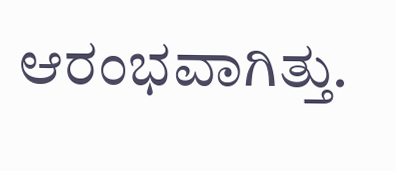ಆರಂಭವಾಗಿತ್ತು.